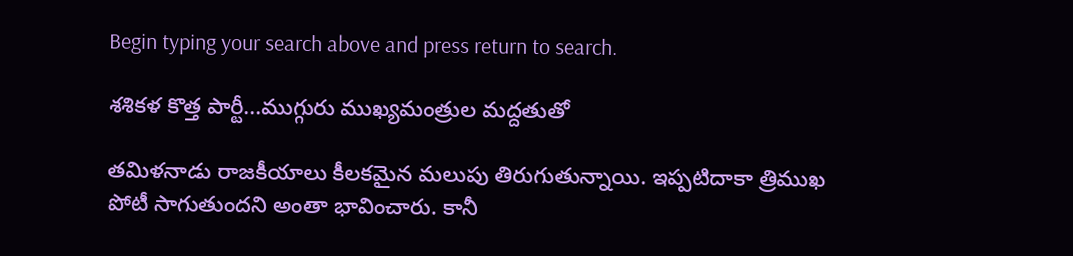Begin typing your search above and press return to search.

శశికళ కొత్త పార్టీ...ముగ్గురు ముఖ్యమంత్రుల మద్దతుతో

తమిళనాడు రాజకీయాలు కీలకమైన మలుపు తిరుగుతున్నాయి. ఇప్పటిదాకా త్రిముఖ పోటీ సాగుతుందని అంతా భావించారు. కానీ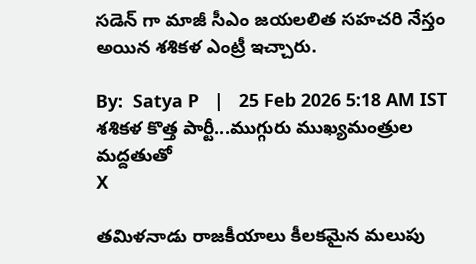సడెన్ గా మాజీ సీఎం జయలలిత సహచరి నేస్తం అయిన శశికళ ఎంట్రీ ఇచ్చారు.

By:  Satya P   |   25 Feb 2026 5:18 AM IST
శశికళ కొత్త పార్టీ...ముగ్గురు ముఖ్యమంత్రుల మద్దతుతో
X

తమిళనాడు రాజకీయాలు కీలకమైన మలుపు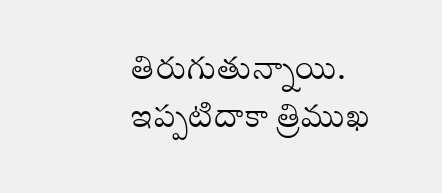తిరుగుతున్నాయి. ఇప్పటిదాకా త్రిముఖ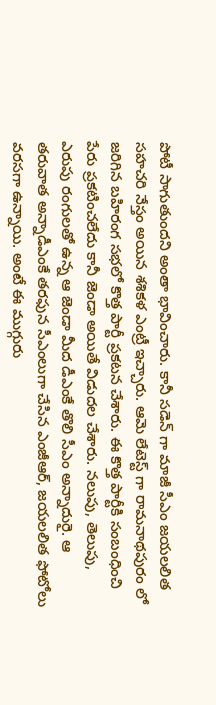పోటీ సాగుతుందని అంతా భావించారు. కానీ సడెన్ గా మాజీ సీఎం జయలలిత సహచరి నేస్తం అయిన శశికళ ఎంట్రీ ఇచ్చారు. ఆమె లేటెస్ట్ గా రామనాథపురం లో జరిగిన బహిరంగ సభలో కొత్త పార్టీ ప్రకటన చేశారు. ఈ కొత్త పార్టీకి సంబంధించి పేరు ప్రకటించలేదు కానీ జెండా అయితే విడుదల చేశారు. నలుపు, తెలుపు, ఎరుపు రంగులతో ఉన్న ఆ జెండా మీద డీఎంకే తొలి సీఎం అన్నాదురై. ఆ తరువాత అన్నాడీఎంకే తరఫున సీఎంలుగా చేసిన ఎంజీఆర్, జయలలిత ఫోటోలు వరసగా ఉన్నాయి. అంటే ఈ ముగ్గురు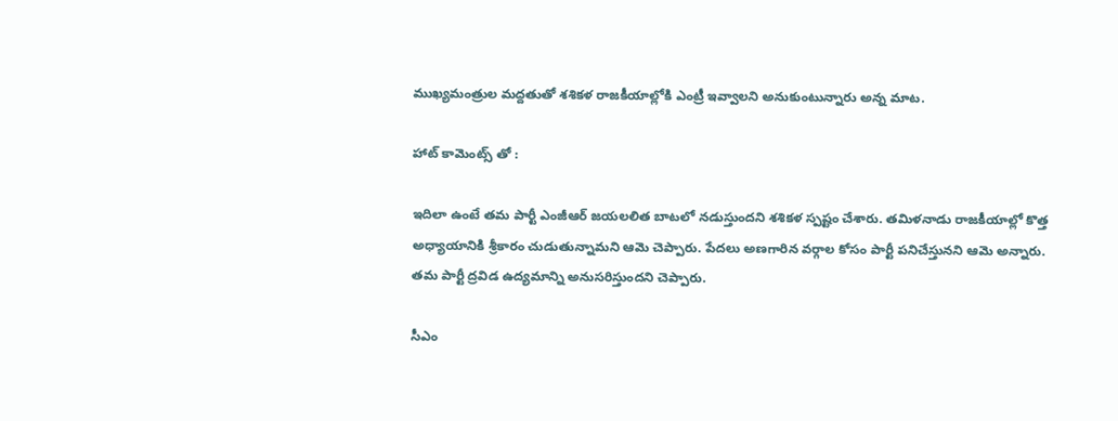ముఖ్యమంత్రుల మద్దతుతో శశికళ రాజకీయాల్లోకి ఎంట్రీ ఇవ్వాలని అనుకుంటున్నారు అన్న మాట.

హాట్ కామెంట్స్ తో :

ఇదిలా ఉంటే తమ పార్టీ ఎంజీఆర్ జయలలిత బాటలో నడుస్తుందని శశికళ స్పష్టం చేశారు. తమిళనాడు రాజకీయాల్లో కొత్త అధ్యాయానికి శ్రీకారం చుడుతున్నామని ఆమె చెప్పారు. పేదలు అణగారిన వర్గాల కోసం పార్టీ పనిచేస్తునని ఆమె అన్నారు. తమ పార్టీ ద్రవిడ ఉద్యమాన్ని అనుసరిస్తుందని చెప్పారు.

సీఎం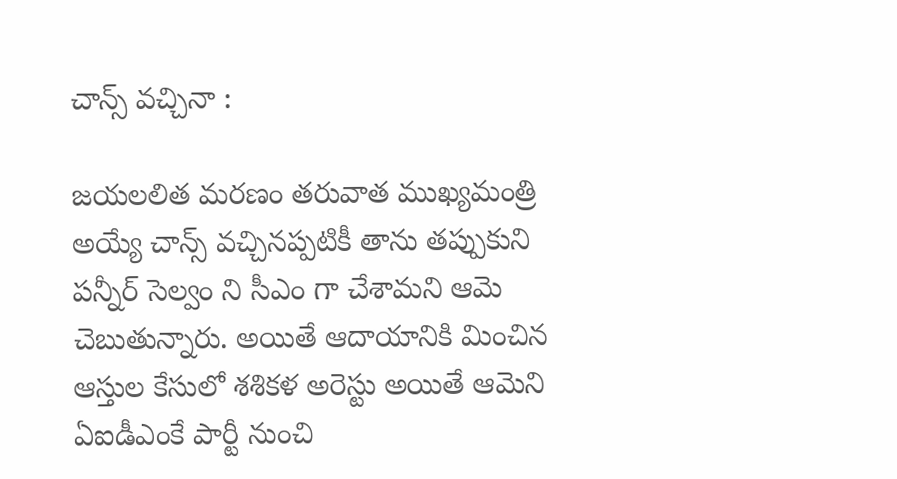చాన్స్ వచ్చినా :

జయలలిత మరణం తరువాత ముఖ్యమంత్రి అయ్యే చాన్స్ వచ్చినప్పటికీ తాను తప్పుకుని పన్నీర్ సెల్వం ని సీఎం గా చేశామని ఆమె చెబుతున్నారు. అయితే ఆదాయానికి మించిన ఆస్తుల కేసులో శశికళ అరెస్టు అయితే ఆమెని ఏఐడీఎంకే పార్టీ నుంచి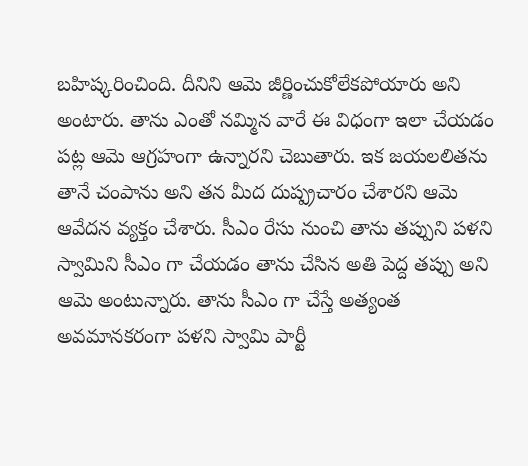బహిష్కరించింది. దీనిని ఆమె జీర్ణించుకోలేకపోయారు అని అంటారు. తాను ఎంతో నమ్మిన వారే ఈ విధంగా ఇలా చేయడం పట్ల ఆమె ఆగ్రహంగా ఉన్నారని చెబుతారు. ఇక జయలలితను తానే చంపాను అని తన మీద దుష్ప్రచారం చేశారని ఆమె ఆవేదన వ్యక్తం చేశారు. సీఎం రేసు నుంచి తాను తప్పుని పళని స్వామిని సీఎం గా చేయడం తాను చేసిన అతి పెద్ద తప్పు అని ఆమె అంటున్నారు. తాను సీఎం గా చేస్తే అత్యంత అవమానకరంగా పళని స్వామి పార్టీ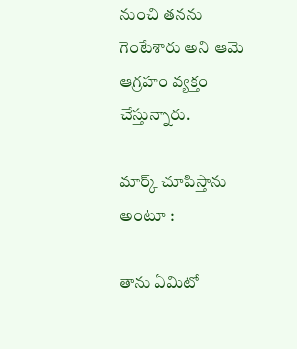నుంచి తనను గెంటేశారు అని ఆమె ఆగ్రహం వ్యక్తం చేస్తున్నారు.

మార్క్ చూపిస్తాను అంటూ :

తాను ఏమిటో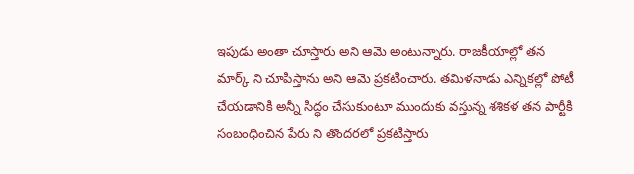ఇపుడు అంతా చూస్తారు అని ఆమె అంటున్నారు. రాజకీయాల్లో తన మార్క్ ని చూపిస్తాను అని ఆమె ప్రకటించారు. తమిళనాడు ఎన్నికల్లో పోటీ చేయడానికి అన్నీ సిద్ధం చేసుకుంటూ ముందుకు వస్తున్న శశికళ తన పార్టీకి సంబంధించిన పేరు ని తొందరలో ప్రకటిస్తారు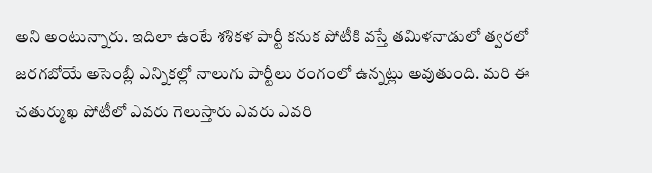అని అంటున్నారు. ఇదిలా ఉంటే శశికళ పార్టీ కనుక పోటీకి వస్తే తమిళనాడులో త్వరలో జరగబోయే అసెంబ్లీ ఎన్నికల్లో నాలుగు పార్టీలు రంగంలో ఉన్నట్లు అవుతుంది. మరి ఈ చతుర్ముఖ పోటీలో ఎవరు గెలుస్తారు ఎవరు ఎవరి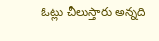ఓట్లు చీలుస్తారు అన్నది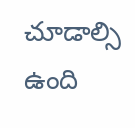చూడాల్సి ఉంది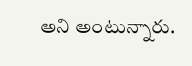అని అంటున్నారు.